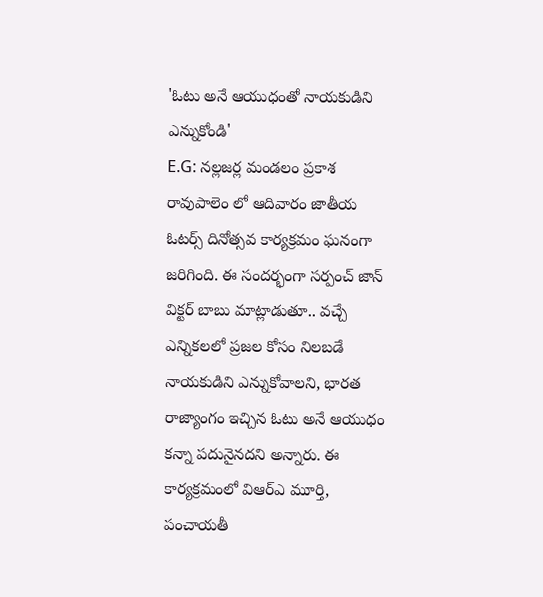'ఓటు అనే ఆయుధంతో నాయకుడిని ఎన్నుకోండి'
E.G: నల్లజర్ల మండలం ప్రకాశ రావుపాలెం లో ఆదివారం జాతీయ ఓటర్స్ దినోత్సవ కార్యక్రమం ఘనంగా జరిగింది. ఈ సందర్భంగా సర్పంచ్ జాన్ విక్టర్ బాబు మాట్లాడుతూ.. వచ్చే ఎన్నికలలో ప్రజల కోసం నిలబడే నాయకుడిని ఎన్నుకోవాలని, భారత రాజ్యాంగం ఇచ్చిన ఓటు అనే ఆయుధం కన్నా పదునైనదని అన్నారు. ఈ కార్యక్రమంలో విఆర్ఎ మూర్తి, పంచాయతీ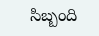సిబ్బంది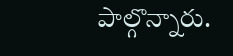పాల్గొన్నారు.